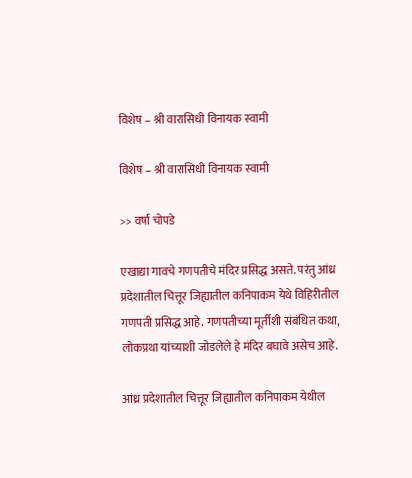विशेष – श्री वारासिधी विनायक स्वामी

विशेष – श्री वारासिधी विनायक स्वामी

>> वर्षा चोपडे

एखाद्या गावचे गणपतीचे मंदिर प्रसिद्ध असते. परंतु आंध्र प्रदेशातील चित्तूर जिह्यातील कनिपाकम येथे विहिरीतील गणपती प्रसिद्ध आहे. गणपतीच्या मूर्तीशी संबंधित कथा, लोकप्रथा यांच्याशी जोडलेले हे मंदिर बघावे असेच आहे.

आंध्र प्रदेशातील चित्तूर जिह्यातील कनिपाकम येथील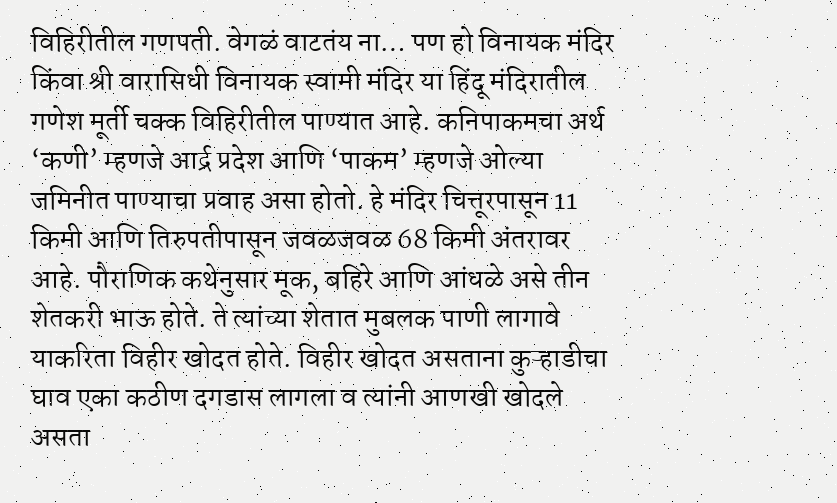विहिरीतील गणपती. वेगळं वाटतंय ना… पण हो विनायक मंदिर किंवा श्री वारासिधी विनायक स्वामी मंदिर या हिंदू मंदिरातील गणेश मूर्ती चक्क विहिरीतील पाण्यात आहे. कनिपाकमचा अर्थ ‘कणी’ म्हणजे आर्द्र प्रदेश आणि ‘पाकम’ म्हणजे ओल्या जमिनीत पाण्याचा प्रवाह असा होतो. हे मंदिर चित्तूरपासून 11 किमी आणि तिरुपतीपासून जवळजवळ 68 किमी अंतरावर आहे. पौराणिक कथेनुसार मूक, बहिरे आणि आंधळे असे तीन शेतकरी भाऊ होते. ते त्यांच्या शेतात मुबलक पाणी लागावे याकरिता विहीर खोदत होते. विहीर खोदत असताना कुऱ्हाडीचा घाव एका कठीण दगडास लागला व त्यांनी आणखी खोदले असता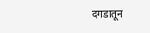दगडातून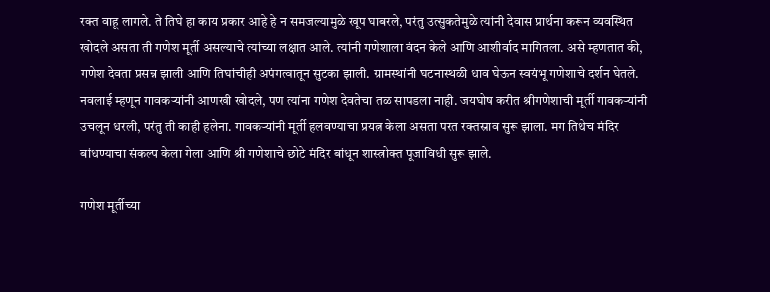रक्त वाहू लागले. ते तिघे हा काय प्रकार आहे हे न समजल्यामुळे खूप घाबरले, परंतु उत्सुकतेमुळे त्यांनी देवास प्रार्थना करून व्यवस्थित खोदले असता ती गणेश मूर्ती असल्याचे त्यांच्या लक्षात आले. त्यांनी गणेशाला वंदन केले आणि आशीर्वाद मागितला. असे म्हणतात की, गणेश देवता प्रसन्न झाली आणि तिघांचीही अपंगत्वातून सुटका झाली. ग्रामस्थांनी घटनास्थळी धाव घेऊन स्वयंभू गणेशाचे दर्शन घेतले. नवलाई म्हणून गावकऱ्यांनी आणखी खोदले, पण त्यांना गणेश देवतेचा तळ सापडला नाही. जयघोष करीत श्रीगणेशाची मूर्ती गावकऱ्यांनी उचलून धरली, परंतु ती काही हलेना. गावकऱ्यांनी मूर्ती हलवण्याचा प्रयत्न केला असता परत रक्तस्राव सुरू झाला. मग तिथेच मंदिर बांधण्याचा संकल्प केला गेला आणि श्री गणेशाचे छोटे मंदिर बांधून शास्त्रोक्त पूजाविधी सुरू झाले.

गणेश मूर्तीच्या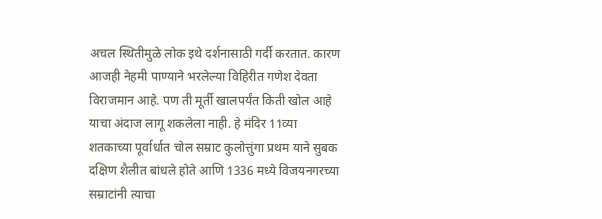अचल स्थितीमुळे लोक इथे दर्शनासाठी गर्दी करतात. कारण आजही नेहमी पाण्याने भरलेल्या विहिरीत गणेश देवता विराजमान आहे. पण ती मूर्ती खालपर्यंत किती खोल आहे याचा अंदाज लागू शकलेला नाही. हे मंदिर 11व्या शतकाच्या पूर्वार्धात चोल सम्राट कुलोत्तुंगा प्रथम याने सुबक दक्षिण शैलीत बांधले होते आणि 1336 मध्ये विजयनगरच्या सम्राटांनी त्याचा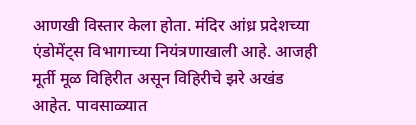आणखी विस्तार केला होता. मंदिर आंध्र प्रदेशच्या एंडोमेंट्स विभागाच्या नियंत्रणाखाली आहे. आजही मूर्ती मूळ विहिरीत असून विहिरीचे झरे अखंड आहेत. पावसाळ्यात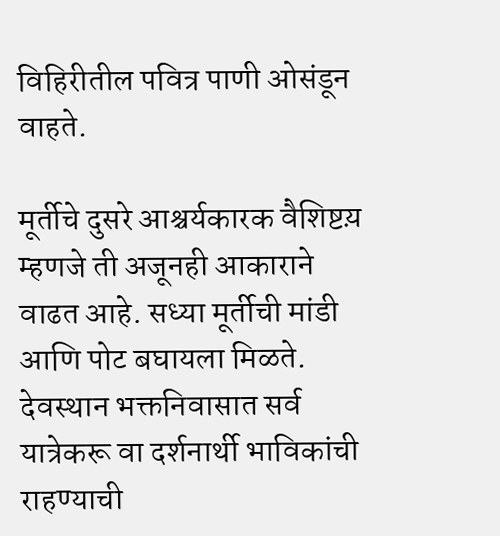विहिरीतील पवित्र पाणी ओसंडून वाहते.

मूर्तीचे दुसरे आश्चर्यकारक वैशिष्टय़ म्हणजे ती अजूनही आकाराने वाढत आहे. सध्या मूर्तीची मांडी आणि पोट बघायला मिळते. देवस्थान भक्तनिवासात सर्व यात्रेकरू वा दर्शनार्थी भाविकांची राहण्याची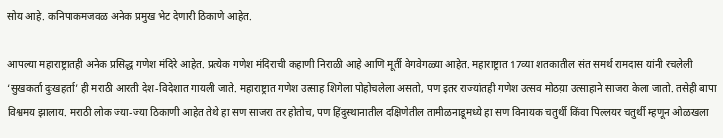सोय आहे. कनिपाकमजवळ अनेक प्रमुख भेट देणारी ठिकाणे आहेत.

आपल्या महाराष्ट्रातही अनेक प्रसिद्ध गणेश मंदिरे आहेत. प्रत्येक गणेश मंदिराची कहाणी निराळी आहे आणि मूर्ती वेगवेगळ्या आहेत. महाराष्ट्रात 17व्या शतकातील संत समर्थ रामदास यांनी रचलेली ‘सुखकर्ता दुःखहर्ता’ ही मराठी आरती देश-विदेशात गायली जाते. महाराष्ट्रात गणेश उत्साह शिगेला पोहोचलेला असतो, पण इतर राज्यांतही गणेश उत्सव मोठय़ा उत्साहाने साजरा केला जातो. तसेही बापा विश्वमय झालाय. मराठी लोक ज्या-ज्या ठिकाणी आहेत तेथे हा सण साजरा तर होतोच, पण हिंदुस्थानातील दक्षिणेतील तामीळनाडूमध्ये हा सण विनायक चतुर्थी किंवा पिल्लयर चतुर्थी म्हणून ओळखला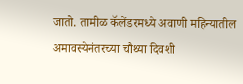जातो. तामीळ कॅलेंडरमध्ये अवाणी महिन्यातील अमावस्येनंतरच्या चौथ्या दिवशी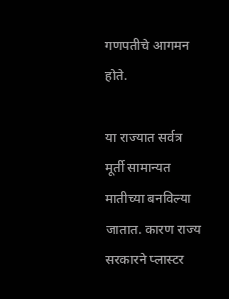गणपतीचे आगमन होते.

या राज्यात सर्वत्र मूर्ती सामान्यत मातीच्या बनविल्या जातात. कारण राज्य सरकारने प्लास्टर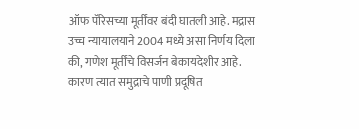ऑफ पॅरिसच्या मूर्तींवर बंदी घातली आहे. मद्रास उच्च न्यायालयाने 2004 मध्ये असा निर्णय दिला की, गणेश मूर्तींचे विसर्जन बेकायदेशीर आहे. कारण त्यात समुद्राचे पाणी प्रदूषित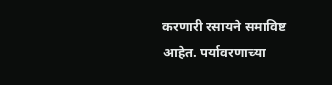करणारी रसायने समाविष्ट आहेत. पर्यावरणाच्या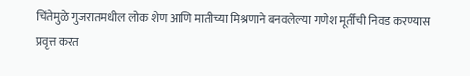चिंतेमुळे गुजरातमधील लोक शेण आणि मातीच्या मिश्रणाने बनवलेल्या गणेश मूर्तींची निवड करण्यास प्रवृत्त करत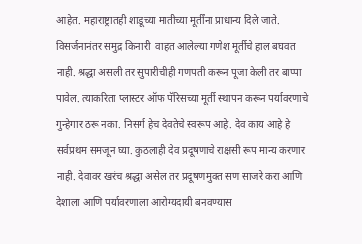आहेत. महाराष्ट्रातही शाडूच्या मातीच्या मूर्तींना प्राधान्य दिले जाते. विसर्जनानंतर समुद्र किनारी  वाहत आलेल्या गणेश मूर्तीचे हाल बघवत नाही. श्रद्धा असली तर सुपारीचीही गणपती करून पूजा केली तर बाप्पा पावेल. त्याकरिता प्लास्टर ऑफ पॅरिसच्या मूर्ती स्थापन करून पर्यावरणाचे गुन्हेगार ठरू नका. निसर्ग हेच देवतेचे स्वरूप आहे. देव काय आहे हे सर्वप्रथम समजून घ्या. कुठलाही देव प्रदूषणाचे राक्षसी रूप मान्य करणार नाही. देवावर खरंच श्रद्धा असेल तर प्रदूषणमुक्त सण साजरे करा आणि देशाला आणि पर्यावरणाला आरोग्यदायी बनवण्यास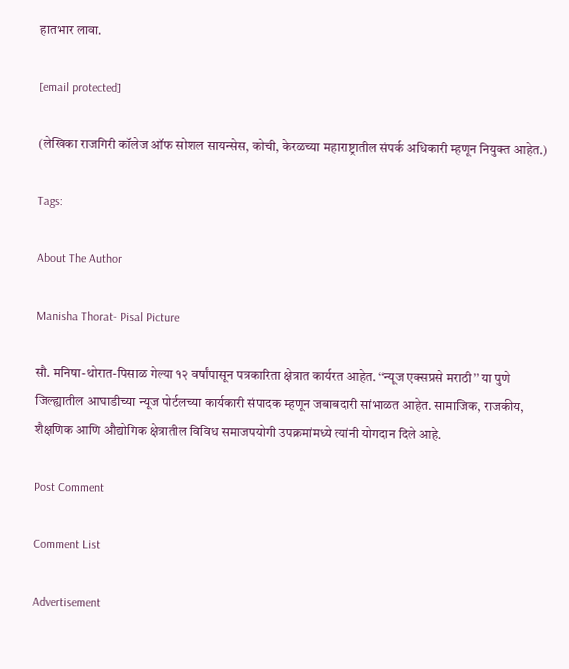हातभार लावा.

[email protected]

(लेखिका राजगिरी कॉलेज ऑफ सोशल सायन्सेस, कोची, केरळच्या महाराष्ट्रातील संपर्क अधिकारी म्हणून नियुक्त आहेत.)

Tags:

About The Author

Manisha Thorat- Pisal Picture

सौ. मनिषा-थोरात-पिसाळ गेल्या १२ वर्षांपासून पत्रकारिता क्षेत्रात कार्यरत आहेत. ‘‘न्यूज एक्सप्रसे मराठी’’ या पुणे जिल्ह्यातील आघाडीच्या न्यूज पोर्टलच्या कार्यकारी संपादक म्हणून जबाबदारी सांभाळत आहेत. सामाजिक, राजकीय, शैक्षणिक आणि औद्योगिक क्षेत्रातील विविध समाजपयोगी उपक्रमांमध्ये त्यांनी योगदान दिले आहे.

Post Comment

Comment List

Advertisement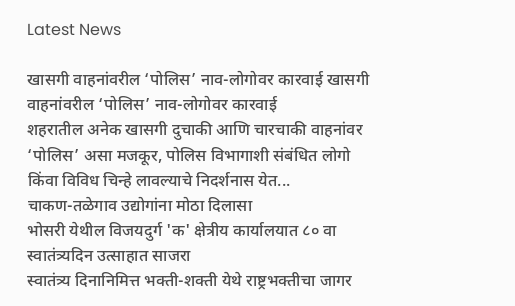Latest News

खासगी वाहनांवरील ‘पोलिस’ नाव-लोगोवर कारवाई खासगी वाहनांवरील ‘पोलिस’ नाव-लोगोवर कारवाई
शहरातील अनेक खासगी दुचाकी आणि चारचाकी वाहनांवर ‘पोलिस’ असा मजकूर, पोलिस विभागाशी संबंधित लोगो किंवा विविध चिन्हे लावल्याचे निदर्शनास येत...
चाकण-तळेगाव उद्योगांना मोठा दिलासा
भोसरी येथील विजयदुर्ग 'क' क्षेत्रीय कार्यालयात ८० वा स्वातंत्र्यदिन उत्साहात साजरा
स्वातंत्र्य दिनानिमित्त भक्ती-शक्ती येथे राष्ट्रभक्तीचा जागर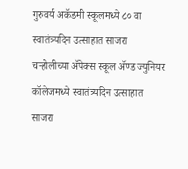गुरुवर्य अकॅडमी स्कूलमध्ये ८० वा स्वातंत्र्यदिन उत्साहात साजरा
चऱ्होलीच्या अ‍ॅपेक्स स्कूल अ‍ॅण्ड ज्युनियर कॉलेजमध्ये स्वातंत्र्यदिन उत्साहात साजरा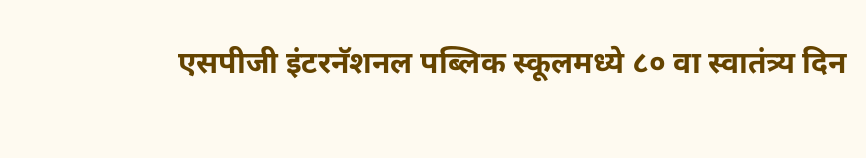एसपीजी इंटरनॅशनल पब्लिक स्कूलमध्ये ८० वा स्वातंत्र्य दिन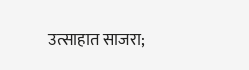उत्साहात साजरा;